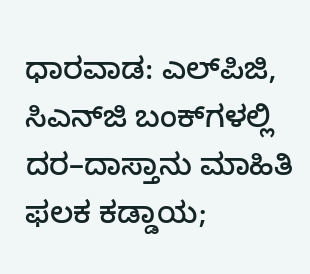ಧಾರವಾಡ: ಎಲ್‍ಪಿಜಿ, ಸಿಎನ್‍ಜಿ ಬಂಕ್‌ಗಳಲ್ಲಿ ದರ–ದಾಸ್ತಾನು ಮಾಹಿತಿ ಫಲಕ ಕಡ್ಡಾಯ;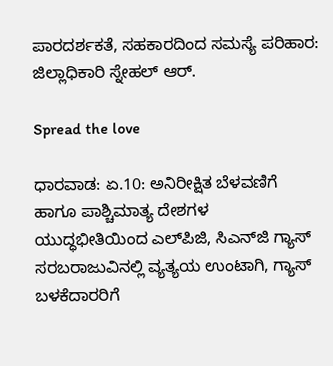ಪಾರದರ್ಶಕತೆ, ಸಹಕಾರದಿಂದ ಸಮಸ್ಯೆ ಪರಿಹಾರ: ಜಿಲ್ಲಾಧಿಕಾರಿ ಸ್ನೇಹಲ್ ಆರ್.

Spread the love

ಧಾರವಾಡ: ಏ.10: ಅನಿರೀಕ್ಷಿತ ಬೆಳವಣಿಗೆ ಹಾಗೂ ಪಾಶ್ಚಿಮಾತ್ಯ ದೇಶಗಳ ಯುದ್ಧಭೀತಿಯಿಂದ ಎಲ್‍ಪಿಜಿ, ಸಿಎನ್‍ಜಿ ಗ್ಯಾಸ್ ಸರಬರಾಜುವಿನಲ್ಲಿ ವ್ಯತ್ಯಯ ಉಂಟಾಗಿ, ಗ್ಯಾಸ್ ಬಳಕೆದಾರರಿಗೆ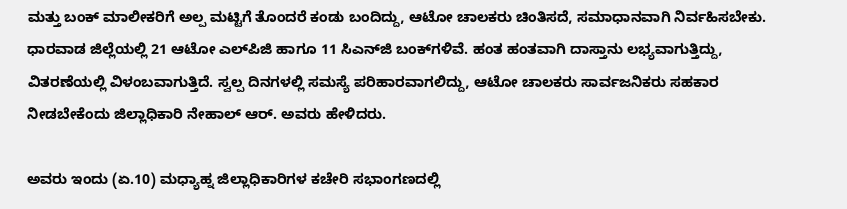ಮತ್ತು ಬಂಕ್ ಮಾಲೀಕರಿಗೆ ಅಲ್ಪ ಮಟ್ಟಿಗೆ ತೊಂದರೆ ಕಂಡು ಬಂದಿದ್ದು, ಆಟೋ ಚಾಲಕರು ಚಿಂತಿಸದೆ, ಸಮಾಧಾನವಾಗಿ ನಿರ್ವಹಿಸಬೇಕು. ಧಾರವಾಡ ಜಿಲ್ಲೆಯಲ್ಲಿ 21 ಆಟೋ ಎಲ್‍ಪಿಜಿ ಹಾಗೂ 11 ಸಿಎನ್‍ಜಿ ಬಂಕ್‍ಗಳಿವೆ. ಹಂತ ಹಂತವಾಗಿ ದಾಸ್ತಾನು ಲಭ್ಯವಾಗುತ್ತಿದ್ದು, ವಿತರಣೆಯಲ್ಲಿ ವಿಳಂಬವಾಗುತ್ತಿದೆ. ಸ್ವಲ್ಪ ದಿನಗಳಲ್ಲಿ ಸಮಸ್ಯೆ ಪರಿಹಾರವಾಗಲಿದ್ದು, ಆಟೋ ಚಾಲಕರು ಸಾರ್ವಜನಿಕರು ಸಹಕಾರ ನೀಡಬೇಕೆಂದು ಜಿಲ್ಲಾಧಿಕಾರಿ ನೇಹಾಲ್ ಆರ್. ಅವರು ಹೇಳಿದರು.

ಅವರು ಇಂದು (ಏ.10) ಮಧ್ಯಾಹ್ನ ಜಿಲ್ಲಾಧಿಕಾರಿಗಳ ಕಚೇರಿ ಸಭಾಂಗಣದಲ್ಲಿ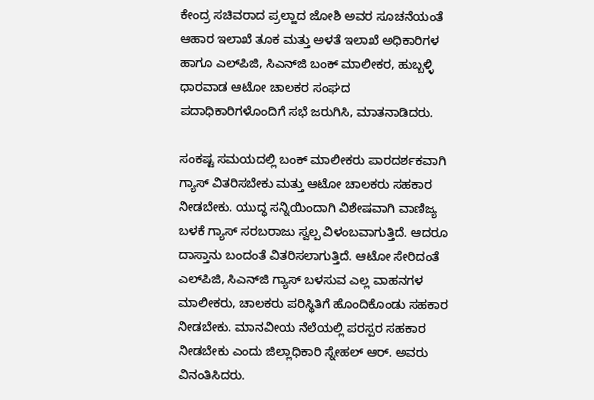ಕೇಂದ್ರ ಸಚಿವರಾದ ಪ್ರಲ್ಹಾದ ಜೋಶಿ ಅವರ ಸೂಚನೆಯಂತೆ ಆಹಾರ ಇಲಾಖೆ ತೂಕ ಮತ್ತು ಅಳತೆ ಇಲಾಖೆ ಅಧಿಕಾರಿಗಳ ಹಾಗೂ ಎಲ್‍ಪಿಜಿ, ಸಿಎನ್‍ಜಿ ಬಂಕ್ ಮಾಲೀಕರ, ಹುಬ್ಬಳ್ಳಿ ಧಾರವಾಡ ಆಟೋ ಚಾಲಕರ ಸಂಘದ ಪದಾಧಿಕಾರಿಗಳೊಂದಿಗೆ ಸಭೆ ಜರುಗಿಸಿ, ಮಾತನಾಡಿದರು.

ಸಂಕಷ್ಟ ಸಮಯದಲ್ಲಿ ಬಂಕ್ ಮಾಲೀಕರು ಪಾರದರ್ಶಕವಾಗಿ ಗ್ಯಾಸ್ ವಿತರಿಸಬೇಕು ಮತ್ತು ಆಟೋ ಚಾಲಕರು ಸಹಕಾರ ನೀಡಬೇಕು. ಯುದ್ಧ ಸನ್ನಿಯಿಂದಾಗಿ ವಿಶೇಷವಾಗಿ ವಾಣಿಜ್ಯ ಬಳಕೆ ಗ್ಯಾಸ್ ಸರಬರಾಜು ಸ್ವಲ್ಪ ವಿಳಂಬವಾಗುತ್ತಿದೆ. ಆದರೂ ದಾಸ್ತಾನು ಬಂದಂತೆ ವಿತರಿಸಲಾಗುತ್ತಿದೆ. ಆಟೋ ಸೇರಿದಂತೆ ಎಲ್‍ಪಿಜಿ, ಸಿಎನ್‍ಜಿ ಗ್ಯಾಸ್ ಬಳಸುವ ಎಲ್ಲ ವಾಹನಗಳ ಮಾಲೀಕರು, ಚಾಲಕರು ಪರಿಸ್ಥಿತಿಗೆ ಹೊಂದಿಕೊಂಡು ಸಹಕಾರ ನೀಡಬೇಕು. ಮಾನವೀಯ ನೆಲೆಯಲ್ಲಿ ಪರಸ್ಪರ ಸಹಕಾರ ನೀಡಬೇಕು ಎಂದು ಜಿಲ್ಲಾಧಿಕಾರಿ ಸ್ನೇಹಲ್ ಆರ್. ಅವರು ವಿನಂತಿಸಿದರು.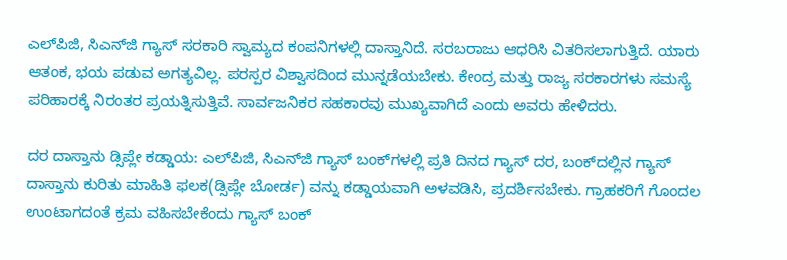ಎಲ್‍ಪಿಜಿ, ಸಿಎನ್‍ಜಿ ಗ್ಯಾಸ್ ಸರಕಾರಿ ಸ್ವಾಮ್ಯದ ಕಂಪನಿಗಳಲ್ಲಿ ದಾಸ್ತಾನಿದೆ. ಸರಬರಾಜು ಆಧರಿಸಿ ವಿತರಿಸಲಾಗುತ್ತಿದೆ. ಯಾರು ಆತಂಕ, ಭಯ ಪಡುವ ಅಗತ್ಯವಿಲ್ಲ. ಪರಸ್ಪರ ವಿಶ್ವಾಸದಿಂದ ಮುನ್ನಡೆಯಬೇಕು. ಕೇಂದ್ರ ಮತ್ತು ರಾಜ್ಯ ಸರಕಾರಗಳು ಸಮಸ್ಯೆ ಪರಿಹಾರಕ್ಕೆ ನಿರಂತರ ಪ್ರಯತ್ನಿಸುತ್ತಿವೆ. ಸಾರ್ವಜನಿಕರ ಸಹಕಾರವು ಮುಖ್ಯವಾಗಿದೆ ಎಂದು ಅವರು ಹೇಳಿದರು.

ದರ ದಾಸ್ತಾನು ಡ್ಸಿಪ್ಲೇ ಕಡ್ಡಾಯ: ಎಲ್‍ಪಿಜಿ, ಸಿಎನ್‍ಜಿ ಗ್ಯಾಸ್ ಬಂಕ್‍ಗಳಲ್ಲಿ ಪ್ರತಿ ದಿನದ ಗ್ಯಾಸ್ ದರ, ಬಂಕ್‍ದಲ್ಲಿನ ಗ್ಯಾಸ್ ದಾಸ್ತಾನು ಕುರಿತು ಮಾಹಿತಿ ಫಲಕ(ಡ್ಸಿಪ್ಲೇ ಬೋರ್ಡ) ವನ್ನು ಕಡ್ಡಾಯವಾಗಿ ಅಳವಡಿಸಿ, ಪ್ರದರ್ಶಿಸಬೇಕು. ಗ್ರಾಹಕರಿಗೆ ಗೊಂದಲ ಉಂಟಾಗದಂತೆ ಕ್ರಮ ವಹಿಸಬೇಕೆಂದು ಗ್ಯಾಸ್ ಬಂಕ್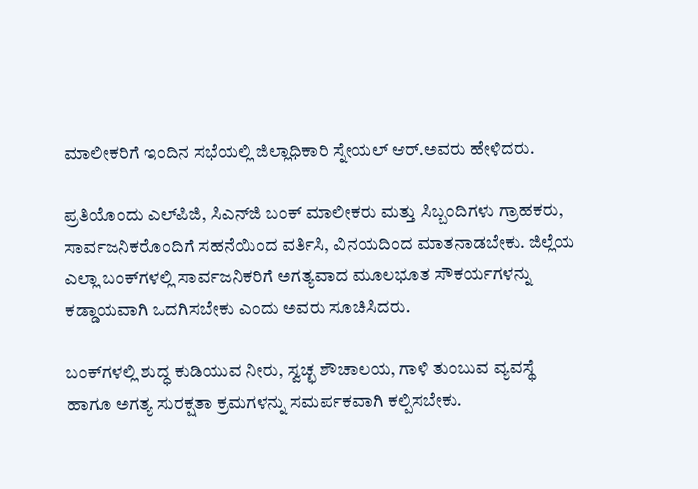ಮಾಲೀಕರಿಗೆ ಇಂದಿನ ಸಭೆಯಲ್ಲಿ ಜಿಲ್ಲಾಧಿಕಾರಿ ಸ್ನೇಯಲ್ ಆರ್.ಅವರು ಹೇಳಿದರು.

ಪ್ರತಿಯೊಂದು ಎಲ್‍ಪಿಜಿ, ಸಿಎನ್‍ಜಿ ಬಂಕ್ ಮಾಲೀಕರು ಮತ್ತು ಸಿಬ್ಬಂದಿಗಳು ಗ್ರಾಹಕರು, ಸಾರ್ವಜನಿಕರೊಂದಿಗೆ ಸಹನೆಯಿಂದ ವರ್ತಿಸಿ, ವಿನಯದಿಂದ ಮಾತನಾಡಬೇಕು. ಜಿಲ್ಲೆಯ ಎಲ್ಲಾ ಬಂಕ್‍ಗಳಲ್ಲಿ ಸಾರ್ವಜನಿಕರಿಗೆ ಅಗತ್ಯವಾದ ಮೂಲಭೂತ ಸೌಕರ್ಯಗಳನ್ನು ಕಡ್ಡಾಯವಾಗಿ ಒದಗಿಸಬೇಕು ಎಂದು ಅವರು ಸೂಚಿಸಿದರು.

ಬಂಕ್‍ಗಳಲ್ಲಿ ಶುದ್ಧ ಕುಡಿಯುವ ನೀರು, ಸ್ವಚ್ಛ ಶೌಚಾಲಯ, ಗಾಳಿ ತುಂಬುವ ವ್ಯವಸ್ಥೆ ಹಾಗೂ ಅಗತ್ಯ ಸುರಕ್ಷತಾ ಕ್ರಮಗಳನ್ನು ಸಮರ್ಪಕವಾಗಿ ಕಲ್ಪಿಸಬೇಕು.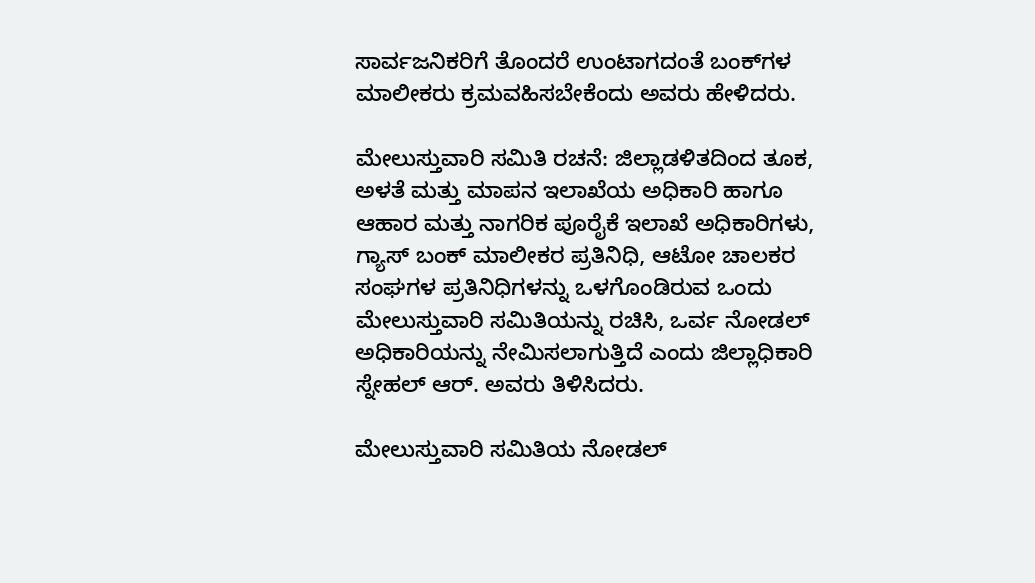ಸಾರ್ವಜನಿಕರಿಗೆ ತೊಂದರೆ ಉಂಟಾಗದಂತೆ ಬಂಕ್‍ಗಳ ಮಾಲೀಕರು ಕ್ರಮವಹಿಸಬೇಕೆಂದು ಅವರು ಹೇಳಿದರು.

ಮೇಲುಸ್ತುವಾರಿ ಸಮಿತಿ ರಚನೆ: ಜಿಲ್ಲಾಡಳಿತದಿಂದ ತೂಕ, ಅಳತೆ ಮತ್ತು ಮಾಪನ ಇಲಾಖೆಯ ಅಧಿಕಾರಿ ಹಾಗೂ ಆಹಾರ ಮತ್ತು ನಾಗರಿಕ ಪೂರೈಕೆ ಇಲಾಖೆ ಅಧಿಕಾರಿಗಳು, ಗ್ಯಾಸ್ ಬಂಕ್ ಮಾಲೀಕರ ಪ್ರತಿನಿಧಿ, ಆಟೋ ಚಾಲಕರ ಸಂಘಗಳ ಪ್ರತಿನಿಧಿಗಳನ್ನು ಒಳಗೊಂಡಿರುವ ಒಂದು ಮೇಲುಸ್ತುವಾರಿ ಸಮಿತಿಯನ್ನು ರಚಿಸಿ, ಒರ್ವ ನೋಡಲ್ ಅಧಿಕಾರಿಯನ್ನು ನೇಮಿಸಲಾಗುತ್ತಿದೆ ಎಂದು ಜಿಲ್ಲಾಧಿಕಾರಿ ಸ್ನೇಹಲ್ ಆರ್. ಅವರು ತಿಳಿಸಿದರು.

ಮೇಲುಸ್ತುವಾರಿ ಸಮಿತಿಯ ನೋಡಲ್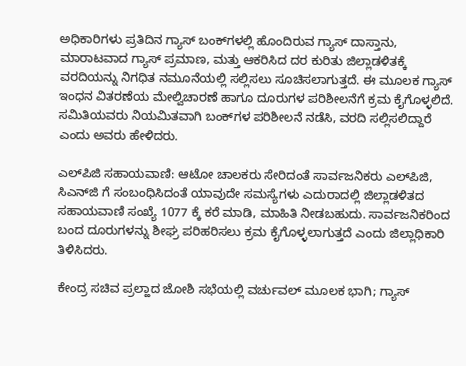ಅಧಿಕಾರಿಗಳು ಪ್ರತಿದಿನ ಗ್ಯಾಸ್ ಬಂಕ್‍ಗಳಲ್ಲಿ ಹೊಂದಿರುವ ಗ್ಯಾಸ್ ದಾಸ್ತಾನು, ಮಾರಾಟವಾದ ಗ್ಯಾಸ್ ಪ್ರಮಾಣ, ಮತ್ತು ಆಕರಿಸಿದ ದರ ಕುರಿತು ಜಿಲ್ಲಾಡಳಿತಕ್ಕೆ ವರದಿಯನ್ನು ನಿಗಧಿತ ನಮೂನೆಯಲ್ಲಿ ಸಲ್ಲಿಸಲು ಸೂಚಿಸಲಾಗುತ್ತದೆ. ಈ ಮೂಲಕ ಗ್ಯಾಸ್ ಇಂಧನ ವಿತರಣೆಯ ಮೇಲ್ವಿಚಾರಣೆ ಹಾಗೂ ದೂರುಗಳ ಪರಿಶೀಲನೆಗೆ ಕ್ರಮ ಕೈಗೊಳ್ಳಲಿದೆ. ಸಮಿತಿಯವರು ನಿಯಮಿತವಾಗಿ ಬಂಕ್‍ಗಳ ಪರಿಶೀಲನೆ ನಡೆಸಿ, ವರದಿ ಸಲ್ಲಿಸಲಿದ್ದಾರೆ ಎಂದು ಅವರು ಹೇಳಿದರು.

ಎಲ್‍ಪಿಜಿ ಸಹಾಯವಾಣಿ: ಆಟೋ ಚಾಲಕರು ಸೇರಿದಂತೆ ಸಾರ್ವಜನಿಕರು ಎಲ್‍ಪಿಜಿ, ಸಿಎನ್‍ಜಿ ಗೆ ಸಂಬಂಧಿಸಿದಂತೆ ಯಾವುದೇ ಸಮಸ್ಯೆಗಳು ಎದುರಾದಲ್ಲಿ ಜಿಲ್ಲಾಡಳಿತದ ಸಹಾಯವಾಣಿ ಸಂಖ್ಯೆ 1077 ಕ್ಕೆ ಕರೆ ಮಾಡಿ, ಮಾಹಿತಿ ನೀಡಬಹುದು. ಸಾರ್ವಜನಿಕರಿಂದ ಬಂದ ದೂರುಗಳನ್ನು ಶೀಘ್ರ ಪರಿಹರಿಸಲು ಕ್ರಮ ಕೈಗೊಳ್ಳಲಾಗುತ್ತದೆ ಎಂದು ಜಿಲ್ಲಾಧಿಕಾರಿ ತಿಳಿಸಿದರು.

ಕೇಂದ್ರ ಸಚಿವ ಪ್ರಲ್ಹಾದ ಜೋಶಿ ಸಭೆಯಲ್ಲಿ ವರ್ಚುವಲ್ ಮೂಲಕ ಭಾಗಿ; ಗ್ಯಾಸ್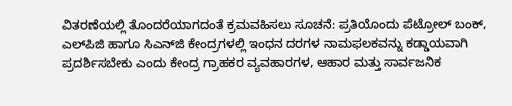ವಿತರಣೆಯಲ್ಲಿ ತೊಂದರೆಯಾಗದಂತೆ ಕ್ರಮವಹಿಸಲು ಸೂಚನೆ: ಪ್ರತಿಯೊಂದು ಪೆಟ್ರೋಲ್ ಬಂಕ್, ಎಲ್‍ಪಿಜಿ ಹಾಗೂ ಸಿಎನ್‍ಜಿ ಕೇಂದ್ರಗಳಲ್ಲಿ ಇಂಧನ ದರಗಳ ನಾಮಫಲಕವನ್ನು ಕಡ್ಡಾಯವಾಗಿ ಪ್ರದರ್ಶಿಸಬೇಕು ಎಂದು ಕೇಂದ್ರ ಗ್ರಾಹಕರ ವ್ಯವಹಾರಗಳ, ಆಹಾರ ಮತ್ತು ಸಾರ್ವಜನಿಕ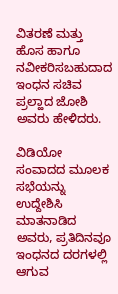ವಿತರಣೆ ಮತ್ತು ಹೊಸ ಹಾಗೂ ನವೀಕರಿಸಬಹುದಾದ ಇಂಧನ ಸಚಿವ ಪ್ರಲ್ಹಾದ ಜೋಶಿ ಅವರು ಹೇಳಿದರು.

ವಿಡಿಯೋ ಸಂವಾದದ ಮೂಲಕ ಸಭೆಯನ್ನು ಉದ್ದೇಶಿಸಿ ಮಾತನಾಡಿದ ಅವರು, ಪ್ರತಿದಿನವೂ ಇಂಧನದ ದರಗಳಲ್ಲಿ ಆಗುವ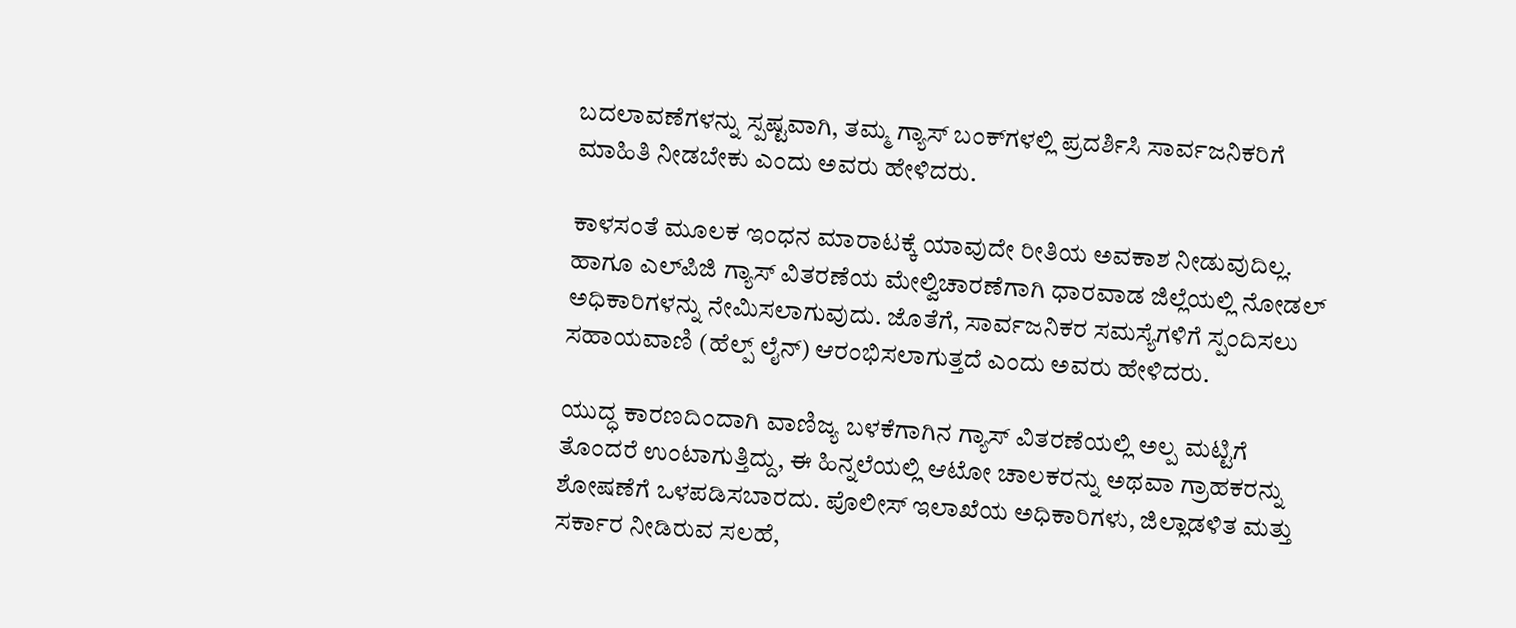ಬದಲಾವಣೆಗಳನ್ನು ಸ್ಪಷ್ಟವಾಗಿ, ತಮ್ಮ ಗ್ಯಾಸ್ ಬಂಕ್‍ಗಳಲ್ಲಿ ಪ್ರದರ್ಶಿಸಿ ಸಾರ್ವಜನಿಕರಿಗೆ ಮಾಹಿತಿ ನೀಡಬೇಕು ಎಂದು ಅವರು ಹೇಳಿದರು.

ಕಾಳಸಂತೆ ಮೂಲಕ ಇಂಧನ ಮಾರಾಟಕ್ಕೆ ಯಾವುದೇ ರೀತಿಯ ಅವಕಾಶ ನೀಡುವುದಿಲ್ಲ. ಹಾಗೂ ಎಲ್‍ಪಿಜಿ ಗ್ಯಾಸ್ ವಿತರಣೆಯ ಮೇಲ್ವಿಚಾರಣೆಗಾಗಿ ಧಾರವಾಡ ಜಿಲ್ಲೆಯಲ್ಲಿ ನೋಡಲ್ ಅಧಿಕಾರಿಗಳನ್ನು ನೇಮಿಸಲಾಗುವುದು. ಜೊತೆಗೆ, ಸಾರ್ವಜನಿಕರ ಸಮಸ್ಯೆಗಳಿಗೆ ಸ್ಪಂದಿಸಲು ಸಹಾಯವಾಣಿ (ಹೆಲ್ಪ್ ಲೈನ್) ಆರಂಭಿಸಲಾಗುತ್ತದೆ ಎಂದು ಅವರು ಹೇಳಿದರು.

ಯುದ್ಧ ಕಾರಣದಿಂದಾಗಿ ವಾಣಿಜ್ಯ ಬಳಕೆಗಾಗಿನ ಗ್ಯಾಸ್ ವಿತರಣೆಯಲ್ಲಿ ಅಲ್ಪ ಮಟ್ಟಿಗೆ ತೊಂದರೆ ಉಂಟಾಗುತ್ತಿದ್ದು, ಈ ಹಿನ್ನಲೆಯಲ್ಲಿ ಆಟೋ ಚಾಲಕರನ್ನು ಅಥವಾ ಗ್ರಾಹಕರನ್ನು ಶೋಷಣೆಗೆ ಒಳಪಡಿಸಬಾರದು. ಪೊಲೀಸ್ ಇಲಾಖೆಯ ಅಧಿಕಾರಿಗಳು, ಜಿಲ್ಲಾಡಳಿತ ಮತ್ತು ಸರ್ಕಾರ ನೀಡಿರುವ ಸಲಹೆ,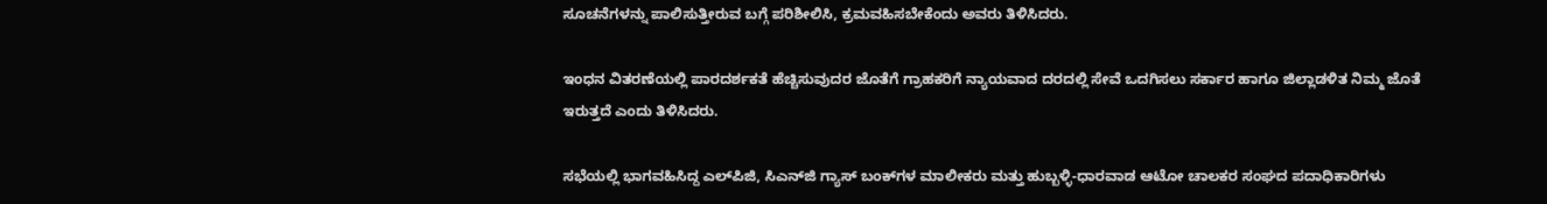ಸೂಚನೆಗಳನ್ನು ಪಾಲಿಸುತ್ತೀರುವ ಬಗ್ಗೆ ಪರಿಶೀಲಿಸಿ, ಕ್ರಮವಹಿಸಬೇಕೆಂದು ಅವರು ತಿಳಿಸಿದರು.

ಇಂಧನ ವಿತರಣೆಯಲ್ಲಿ ಪಾರದರ್ಶಕತೆ ಹೆಚ್ಚಿಸುವುದರ ಜೊತೆಗೆ ಗ್ರಾಹಕರಿಗೆ ನ್ಯಾಯವಾದ ದರದಲ್ಲಿ ಸೇವೆ ಒದಗಿಸಲು ಸರ್ಕಾರ ಹಾಗೂ ಜಿಲ್ಲಾಡಳಿತ ನಿಮ್ಮ ಜೊತೆ ಇರುತ್ತದೆ ಎಂದು ತಿಳಿಸಿದರು.

ಸಭೆಯಲ್ಲಿ ಭಾಗವಹಿಸಿದ್ದ ಎಲ್‍ಪಿಜಿ, ಸಿಎನ್‍ಜಿ ಗ್ಯಾಸ್ ಬಂಕ್‍ಗಳ ಮಾಲೀಕರು ಮತ್ತು ಹುಬ್ಬಳ್ಳಿ-ಧಾರವಾಡ ಆಟೋ ಚಾಲಕರ ಸಂಘದ ಪದಾಧಿಕಾರಿಗಳು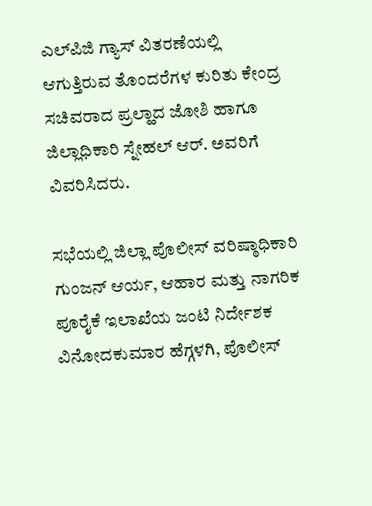ಎಲ್‍ಪಿಜಿ ಗ್ಯಾಸ್ ವಿತರಣೆಯಲ್ಲಿ ಆಗುತ್ತಿರುವ ತೊಂದರೆಗಳ ಕುರಿತು ಕೇಂದ್ರ ಸಚಿವರಾದ ಪ್ರಲ್ಹಾದ ಜೋಶಿ ಹಾಗೂ ಜಿಲ್ಲಾಧಿಕಾರಿ ಸ್ನೇಹಲ್ ಆರ್. ಅವರಿಗೆ ವಿವರಿಸಿದರು.

ಸಭೆಯಲ್ಲಿ ಜಿಲ್ಲಾ ಪೊಲೀಸ್ ವರಿಷ್ಠಾಧಿಕಾರಿ ಗುಂಜನ್ ಆರ್ಯ, ಆಹಾರ ಮತ್ತು ನಾಗರಿಕ ಪೂರೈಕೆ ಇಲಾಖೆಯ ಜಂಟಿ ನಿರ್ದೇಶಕ ವಿನೋದಕುಮಾರ ಹೆಗ್ಗಳಗಿ, ಪೊಲೀಸ್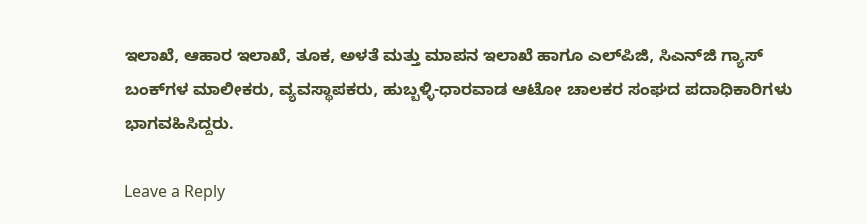ಇಲಾಖೆ, ಆಹಾರ ಇಲಾಖೆ, ತೂಕ, ಅಳತೆ ಮತ್ತು ಮಾಪನ ಇಲಾಖೆ ಹಾಗೂ ಎಲ್‍ಪಿಜಿ, ಸಿಎನ್‍ಜಿ ಗ್ಯಾಸ್ ಬಂಕ್‍ಗಳ ಮಾಲೀಕರು, ವ್ಯವಸ್ಥಾಪಕರು, ಹುಬ್ಬಳ್ಳಿ-ಧಾರವಾಡ ಆಟೋ ಚಾಲಕರ ಸಂಘದ ಪದಾಧಿಕಾರಿಗಳು ಭಾಗವಹಿಸಿದ್ದರು.

Leave a Reply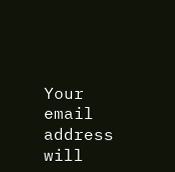Your email address will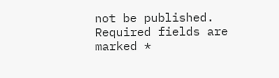not be published. Required fields are marked *